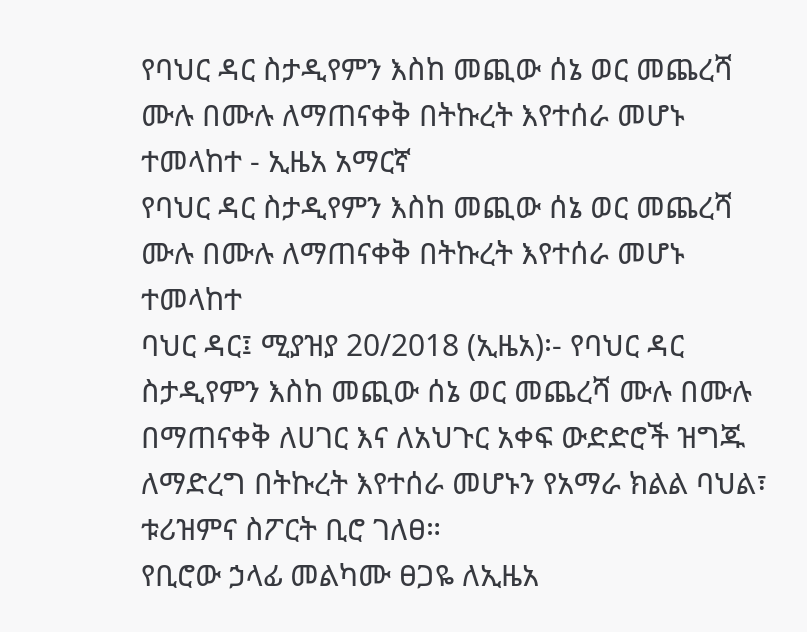የባህር ዳር ስታዲየምን እስከ መጪው ሰኔ ወር መጨረሻ ሙሉ በሙሉ ለማጠናቀቅ በትኩረት እየተሰራ መሆኑ ተመላከተ - ኢዜአ አማርኛ
የባህር ዳር ስታዲየምን እስከ መጪው ሰኔ ወር መጨረሻ ሙሉ በሙሉ ለማጠናቀቅ በትኩረት እየተሰራ መሆኑ ተመላከተ
ባህር ዳር፤ ሚያዝያ 20/2018 (ኢዜአ)፡- የባህር ዳር ስታዲየምን እስከ መጪው ሰኔ ወር መጨረሻ ሙሉ በሙሉ በማጠናቀቅ ለሀገር እና ለአህጉር አቀፍ ውድድሮች ዝግጁ ለማድረግ በትኩረት እየተሰራ መሆኑን የአማራ ክልል ባህል፣ ቱሪዝምና ስፖርት ቢሮ ገለፀ።
የቢሮው ኃላፊ መልካሙ ፀጋዬ ለኢዜአ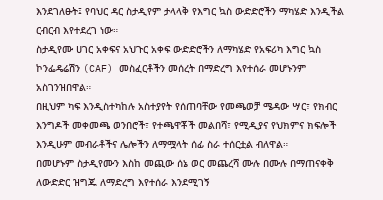እንደገለፁት፤ የባህር ዳር ስታዲየም ታላላቅ የእግር ኳስ ውድድሮችን ማካሄድ እንዲችል ርብርብ እየተደረገ ነው።
ስታዲየሙ ሀገር አቀፍና አህጉር አቀፍ ውድድሮችን ለማካሄድ የአፍሪካ እግር ኳስ ኮንፌዴሬሽን (CAF) መስፈርቶችን መሰረት በማድረግ እየተሰራ መሆኑንም አስገንዝበዋል።
በዚህም ካፍ እንዲስተካከሉ አስተያየት የሰጠባቸው የመጫወቻ ሜዳው ሣር፣ የክብር እንግዶች መቀመጫ ወንበሮች፣ የተጫዋቾች መልበሻ፣ የሚዲያና የህክምና ክፍሎች እንዲሁም መብራቶችና ሌሎችን ለማሟላት ሰፊ ስራ ተሰርቷል ብለዋል።
በመሆኑም ስታዲየሙን እስከ መጪው ሰኔ ወር መጨረሻ ሙሉ በሙሉ በማጠናቀቅ ለውድድር ዝግጁ ለማድረግ እየተሰራ እንደሚገኝ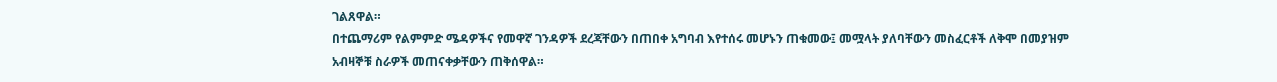ገልጸዋል።
በተጨማሪም የልምምድ ሜዳዎችና የመዋኛ ገንዳዎች ደረጃቸውን በጠበቀ አግባብ እየተሰሩ መሆኑን ጠቁመው፤ መሟላት ያለባቸውን መስፈርቶች ለቅሞ በመያዝም አብዛኞቹ ስራዎች መጠናቀቃቸውን ጠቅሰዋል።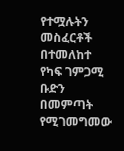የተሟሉትን መስፈርቶች በተመለከተ የካፍ ገምጋሚ ቡድን በመምጣት የሚገመግመው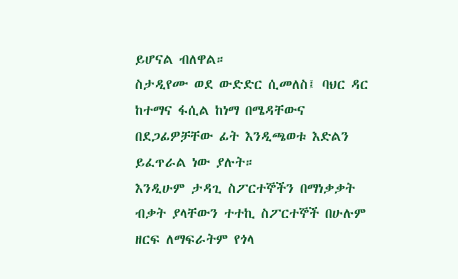ይሆናል ብለዋል።
ስታዲየሙ ወደ ውድድር ሲመለስ፤ ባህር ዳር ከተማና ፋሲል ከነማ በሜዳቸውና በደጋፊዎቻቸው ፊት እንዲጫወቱ እድልን ይፈጥራል ነው ያሉት።
እንዲሁም ታዳጊ ስፖርተኞችን በማነቃቃት ብቃት ያላቸውን ተተኪ ስፖርተኞች በሁሉም ዘርፍ ለማፍራትም የጎላ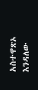አስተዋጽኦ እንዳለው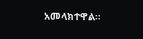አመላክተዋል።